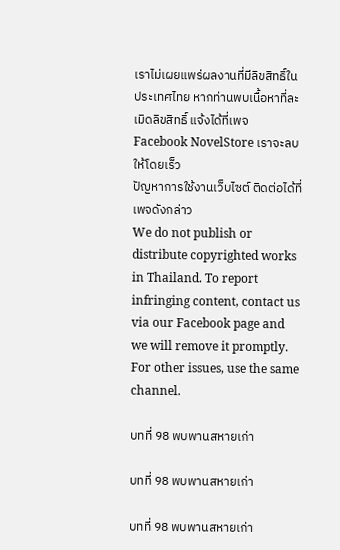เราไม่เผยแพร่ผลงานที่มีลิขสิทธิ์ในประเทศไทย หากท่านพบเนื้อหาที่ละเมิดลิขสิทธิ์ แจ้งได้ที่เพจ Facebook NovelStore เราจะลบให้โดยเร็ว
ปัญหาการใช้งานเว็บไซต์ ติดต่อได้ที่เพจดังกล่าว
We do not publish or distribute copyrighted works in Thailand. To report infringing content, contact us via our Facebook page and we will remove it promptly. For other issues, use the same channel.

บทที่ 98 พบพานสหายเก่า

บทที่ 98 พบพานสหายเก่า

บทที่ 98 พบพานสหายเก่า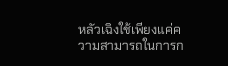หลัวเฉิงใช้เพียงแค่ความสามารถในการก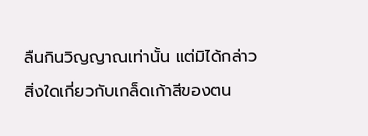ลืนกินวิญญาณเท่านั้น แต่มิได้กล่าวสิ่งใดเกี่ยวกับเกล็ดเก้าสีของตน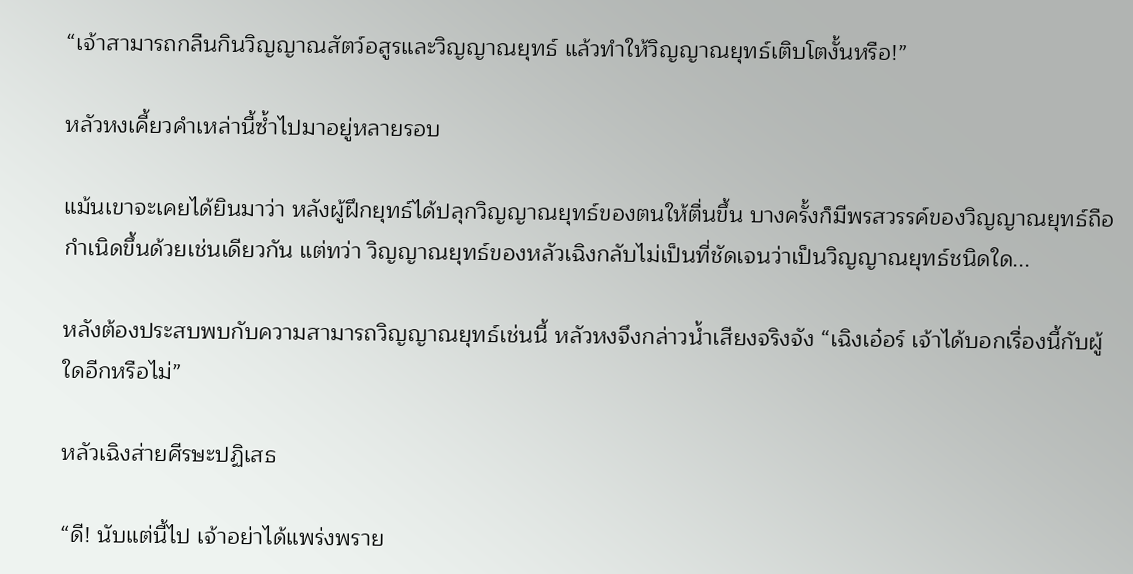“เจ้าสามารถกลืนกินวิญญาณสัตว์อสูรและวิญญาณยุทธ์ แล้วทำให้วิญญาณยุทธ์เติบโตงั้นหรือ!”

หลัวหงเคี้ยวคำเหล่านี้ซ้ำไปมาอยู่หลายรอบ

แม้นเขาจะเคยได้ยินมาว่า หลังผู้ฝึกยุทธ์ได้ปลุกวิญญาณยุทธ์ของตนให้ตื่นขึ้น บางครั้งก็มีพรสวรรค์ของวิญญาณยุทธ์ถือกำเนิดขึ้นด้วยเช่นเดียวกัน แต่ทว่า วิญญาณยุทธ์ของหลัวเฉิงกลับไม่เป็นที่ชัดเจนว่าเป็นวิญญาณยุทธ์ชนิดใด...

หลังต้องประสบพบกับความสามารถวิญญาณยุทธ์เช่นนี้ หลัวหงจึงกล่าวน้ำเสียงจริงจัง “เฉิงเอ๋อร์ เจ้าได้บอกเรื่องนี้กับผู้ใดอีกหรือไม่”

หลัวเฉิงส่ายศีรษะปฏิเสธ

“ดี! นับแต่นี้ไป เจ้าอย่าได้แพร่งพราย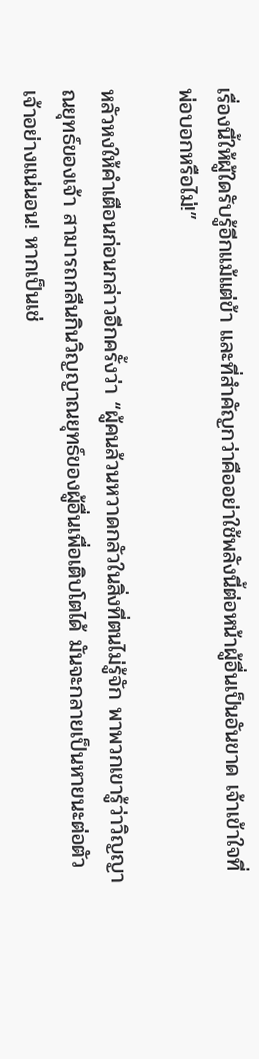เรื่องนี้ให้ผู้ใดรับรู้อีกแม้แต่ข้า และที่สำคัญกว่าคืออย่าใช้พลังนี้ต่อหน้าผู้อื่นเป็นอันขาด เจ้าเข้าใจที่พ่อบอกหรือไม่!”

หลัวหงให้คำเตือนก่อนกล่าวอีกครั้งว่า “ผู้คนล้วนหวาดกลัวในสิ่งที่ตนไม่รู้จัก พาพวกเขารู้ว่าวิญญาณยุทธ์ของเจ้า สามารถกลืนกินวิญญาณยุทธ์ของผู้อื่นเพื่อเติบโตได้ มันจะกลายเป็นหายนะต่อตัวเจ้าอย่างแน่นอน! หากเป็นเช่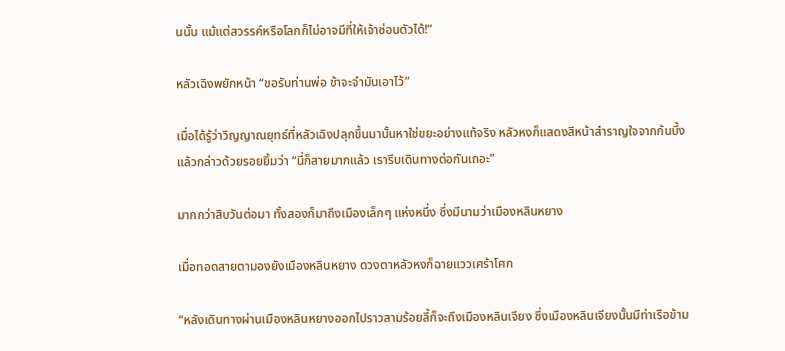นนั้น แม้แต่สวรรค์หรือโลกก็ไม่อาจมีที่ให้เจ้าซ่อนตัวได้!”

หลัวเฉิงพยักหน้า “ขอรับท่านพ่อ ข้าจะจำมันเอาไว้”

เมื่อได้รู้ว่าวิญญาณยุทธ์ที่หลัวเฉิงปลุกขึ้นมานั้นหาใช่ขยะอย่างแท้จริง หลัวหงก็แสดงสีหน้าสำราญใจจากก้นบึ้ง แล้วกล่าวด้วยรอยยิ้มว่า “นี่ก็สายมากแล้ว เรารีบเดินทางต่อกันเถอะ”

มากกว่าสิบวันต่อมา ทั้งสองก็มาถึงเมืองเล็กๆ แห่งหนึ่ง ซึ่งมีนามว่าเมืองหลินหยาง

เมื่อทอดสายตามองยังเมืองหลินหยาง ดวงตาหลัวหงก็ฉายแววเศร้าโศก

“หลังเดินทางผ่านเมืองหลินหยางออกไปราวสามร้อยลี้ก็จะถึงเมืองหลินเจียง ซึ่งเมืองหลินเจียงนั้นมีท่าเรือข้าม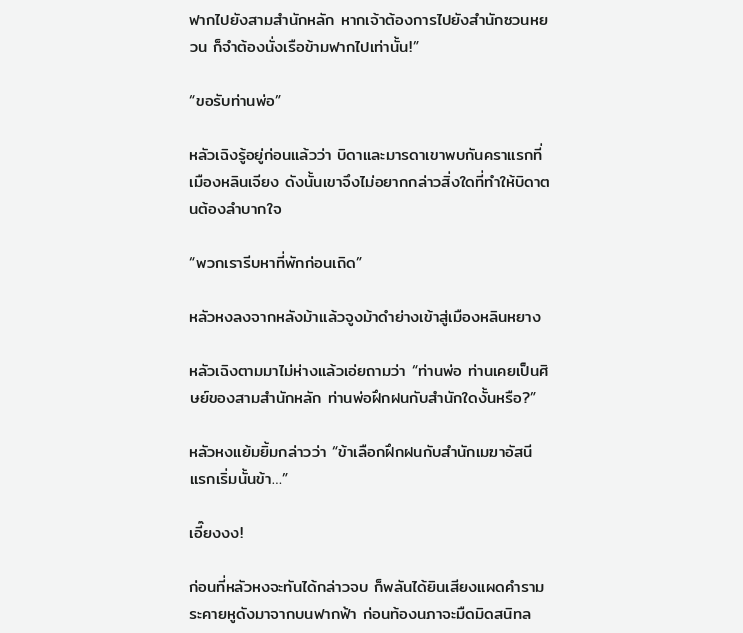ฟากไปยังสามสำนักหลัก หากเจ้าต้องการไปยังสำนักซวนหยวน ก็จำต้องนั่งเรือข้ามฟากไปเท่านั้น!”

“ขอรับท่านพ่อ”

หลัวเฉิงรู้อยู่ก่อนแล้วว่า บิดาและมารดาเขาพบกันคราแรกที่เมืองหลินเจียง ดังนั้นเขาจึงไม่อยากกล่าวสิ่งใดที่ทำให้บิดาตนต้องลำบากใจ

“พวกเรารีบหาที่พักก่อนเถิด”

หลัวหงลงจากหลังม้าแล้วจูงม้าดำย่างเข้าสู่เมืองหลินหยาง

หลัวเฉิงตามมาไม่ห่างแล้วเอ่ยถามว่า “ท่านพ่อ ท่านเคยเป็นศิษย์ของสามสำนักหลัก ท่านพ่อฝึกฝนกับสำนักใดงั้นหรือ?”

หลัวหงแย้มยิ้มกล่าวว่า “ข้าเลือกฝึกฝนกับสำนักเมฆาอัสนี แรกเริ่มนั้นข้า…”

เอี๊ยงงง!

ก่อนที่หลัวหงจะทันได้กล่าวจบ ก็พลันได้ยินเสียงแผดคำรามระคายหูดังมาจากบนฟากฟ้า ก่อนท้องนภาจะมืดมิดสนิทล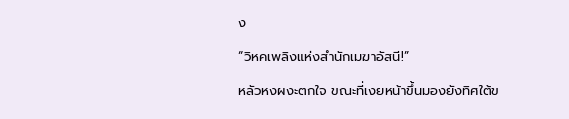ง

“วิหคเพลิงแห่งสำนักเมฆาอัสนี!”

หลัวหงผงะตกใจ ขณะที่เงยหน้าขึ้นมองยังทิศใต้ข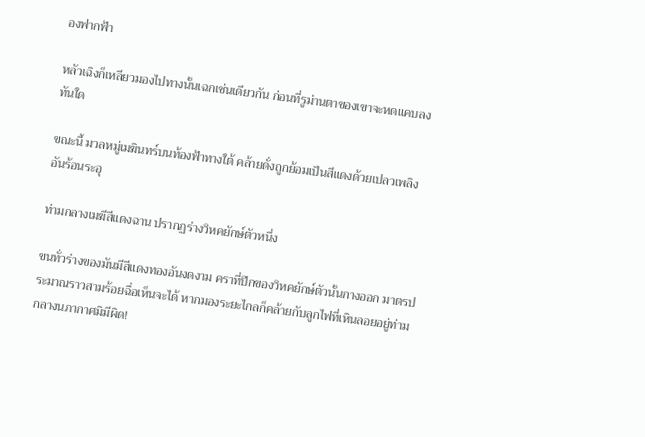องฟากฟ้า

หลัวเฉิงก็เหลียวมองไปทางนั้นเฉกเช่นเดียวกัน ก่อนที่รูม่านตาของเขาจะหดแคบลงทันใด

ขณะนี้ มวลหมู่เมฆินทร์บนท้องฟ้าทางใต้ คล้ายดั่งถูกย้อมเป็นสีแดงด้วยเปลวเพลิงอันร้อนระอุ

ท่ามกลางเมฆีสีแดงฉาน ปรากฏร่างวิหคยักษ์ตัวหนึ่ง

ขนทั่วร่างของมันมีสีแดงทองอันงดงาม คราที่ปีกของวิหคยักษ์ตัวนั้นกางออก มาตรประมาณราวสามร้อยฉื่อเห็นจะได้ หากมองระยะไกลก็คล้ายกับลูกไฟที่เหินลอยอยู่ท่ามกลางนภากาศมิมีผิด!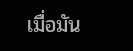เมื่อมัน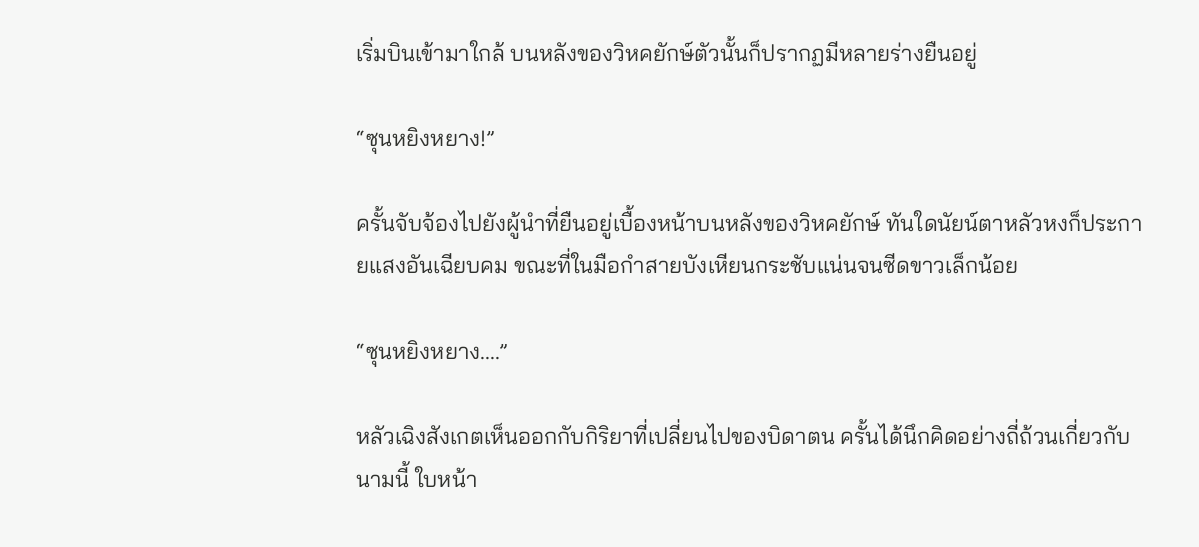เริ่มบินเข้ามาใกล้ บนหลังของวิหคยักษ์ตัวนั้นก็ปรากฏมีหลายร่างยืนอยู่

“ซุนหยิงหยาง!”

ครั้นจับจ้องไปยังผู้นำที่ยืนอยู่เบื้องหน้าบนหลังของวิหคยักษ์ ทันใดนัยน์ตาหลัวหงก็ประกายแสงอันเฉียบคม ขณะที่ในมือกำสายบังเหียนกระชับแน่นจนซีดขาวเล็กน้อย

“ซุนหยิงหยาง....”

หลัวเฉิงสังเกตเห็นออกกับกิริยาที่เปลี่ยนไปของบิดาตน ครั้นได้นึกคิดอย่างถี่ถ้วนเกี่ยวกับนามนี้ ใบหน้า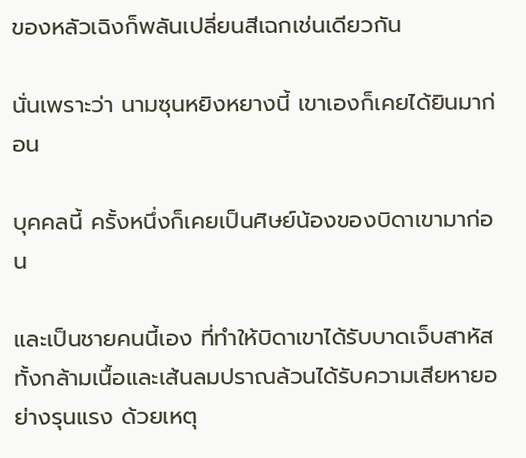ของหลัวเฉิงก็พลันเปลี่ยนสีเฉกเช่นเดียวกัน

นั่นเพราะว่า นามซุนหยิงหยางนี้ เขาเองก็เคยได้ยินมาก่อน

บุคคลนี้ ครั้งหนึ่งก็เคยเป็นศิษย์น้องของบิดาเขามาก่อน

และเป็นชายคนนี้เอง ที่ทำให้บิดาเขาได้รับบาดเจ็บสาหัส ทั้งกล้ามเนื้อและเส้นลมปราณล้วนได้รับความเสียหายอย่างรุนแรง ด้วยเหตุ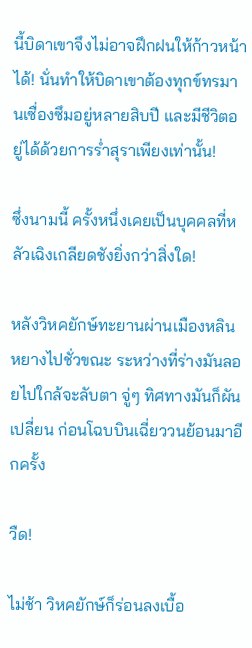นี้บิดาเขาจึงไม่อาจฝึกฝนให้ก้าวหน้าได้! นั่นทำให้บิดาเขาต้องทุกข์ทรมานเซื่องซึมอยู่หลายสิบปี และมีชีวิตอยู่ได้ด้วยการร่ำสุราเพียงเท่านั้น!

ซึ่งนามนี้ ครั้งหนึ่งเคยเป็นบุคคลที่หลัวเฉิงเกลียดชังยิ่งกว่าสิ่งใด!

หลังวิหคยักษ์ทะยานผ่านเมืองหลินหยางไปชั่วขณะ ระหว่างที่ร่างมันลอยไปใกล้จะลับตา จู่ๆ ทิศทางมันก็ผันเปลี่ยน ก่อนโฉบบินเฉี่ยววนย้อนมาอีกครั้ง

วืด!

ไม่ช้า วิหคยักษ์ก็ร่อนลงเบื้อ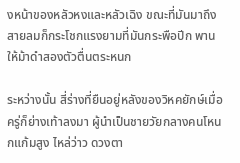งหน้าของหลัวหงและหลัวเฉิง ขณะที่มันมาถึง สายลมก็กระโชกแรงยามที่มันกระพือปีก พานให้ม้าดำสองตัวตื่นตระหนก

ระหว่างนั้น สี่ร่างที่ยืนอยู่หลังของวิหคยักษ์เมื่อครู่ก็ย่างเท้าลงมา ผู้นำเป็นชายวัยกลางคนโหนกแก้มสูง ไหล่ว่าว ดวงตา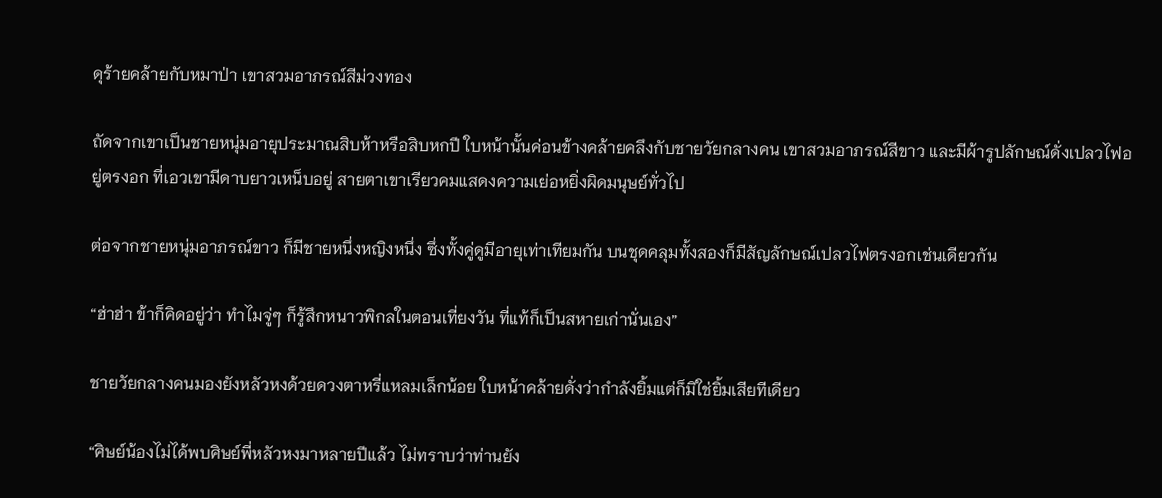ดุร้ายคล้ายกับหมาป่า เขาสวมอาภรณ์สีม่วงทอง

ถัดจากเขาเป็นชายหนุ่มอายุประมาณสิบห้าหรือสิบหกปี ใบหน้านั้นค่อนข้างคล้ายคลึงกับชายวัยกลางคน เขาสวมอาภรณ์สีขาว และมีผ้ารูปลักษณ์ดั่งเปลวไฟอยู่ตรงอก ที่เอวเขามีดาบยาวเหน็บอยู่ สายตาเขาเรียวคมแสดงความเย่อหยิ่งผิดมนุษย์ทั่วไป

ต่อจากชายหนุ่มอาภรณ์ขาว ก็มีชายหนึ่งหญิงหนึ่ง ซึ่งทั้งคู่ดูมีอายุเท่าเทียมกัน บนชุดคลุมทั้งสองก็มีสัญลักษณ์เปลวไฟตรงอกเช่นเดียวกัน

“ฮ่าฮ่า ข้าก็คิดอยู่ว่า ทำไมจู่ๆ ก็รู้สึกหนาวพิกลในตอนเที่ยงวัน ที่แท้ก็เป็นสหายเก่านั่นเอง”

ชายวัยกลางคนมองยังหลัวหงด้วยดวงตาหรี่แหลมเล็กน้อย ใบหน้าคล้ายดั่งว่ากำลังยิ้มแต่ก็มิใช่ยิ้มเสียทีเดียว

“ศิษย์น้องไม่ได้พบศิษย์พี่หลัวหงมาหลายปีแล้ว ไม่ทราบว่าท่านยัง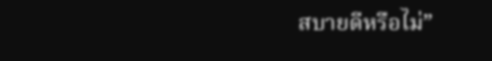สบายดีหรือไม่”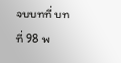จบบทที่ บทที่ 98 พ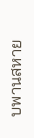บพานสหาย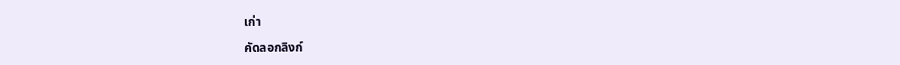เก่า

คัดลอกลิงก์